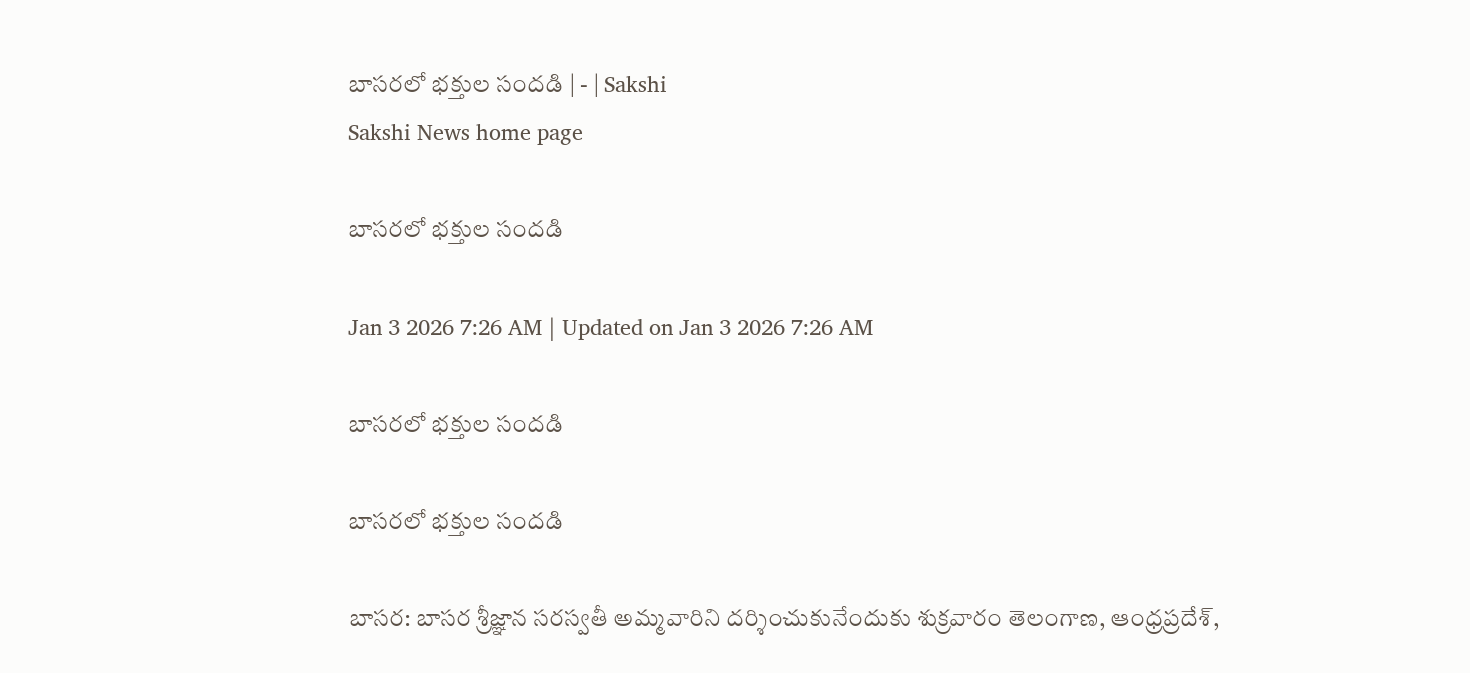బాసరలో భక్తుల సందడి | - | Sakshi
Sakshi News home page

బాసరలో భక్తుల సందడి

Jan 3 2026 7:26 AM | Updated on Jan 3 2026 7:26 AM

బాసరలో భక్తుల సందడి

బాసరలో భక్తుల సందడి

బాసర: బాసర శ్రీజ్ఞాన సరస్వతీ అమ్మవారిని దర్శించుకునేందుకు శుక్రవారం తెలంగాణ, ఆంధ్రప్రదేశ్‌,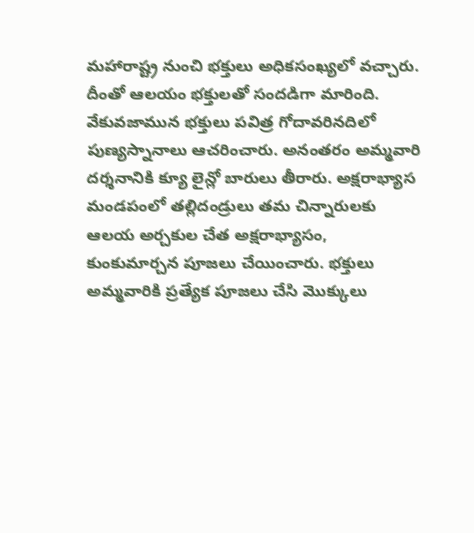మహారాష్ట్ర నుంచి భక్తులు అధికసంఖ్యలో వచ్చారు. దీంతో ఆలయం భక్తులతో సందడిగా మారింది. వేకువజామున భక్తులు పవిత్ర గోదావరినదిలో పుణ్యస్నానాలు ఆచరించారు. అనంతరం అమ్మవారి దర్శనానికి క్యూ లైన్లో బారులు తీరారు. అక్షరాభ్యాస మండపంలో తల్లిదండ్రులు తమ చిన్నారులకు ఆలయ అర్చకుల చేత అక్షరాభ్యాసం, కుంకుమార్చన పూజలు చేయించారు. భక్తులు అమ్మవారికి ప్రత్యేక పూజలు చేసి మొక్కులు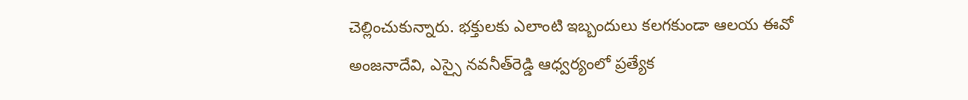చెల్లించుకున్నారు. భక్తులకు ఎలాంటి ఇబ్బందులు కలగకుండా ఆలయ ఈవో అంజనాదేవి, ఎస్సై నవనీత్‌రెడ్డి ఆధ్వర్యంలో ప్రత్యేక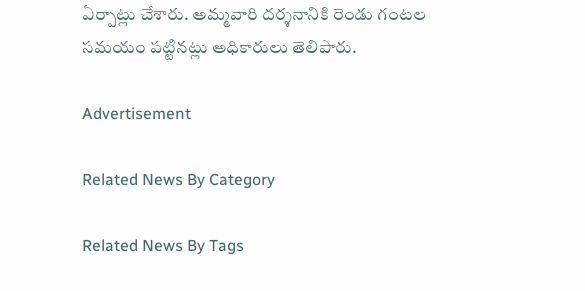ఏర్పాట్లు చేశారు. అమ్మవారి దర్శనానికి రెండు గంటల సమయం పట్టినట్లు అధికారులు తెలిపారు.

Advertisement

Related News By Category

Related News By Tags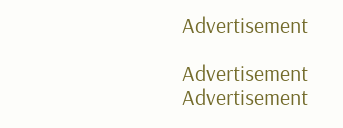Advertisement

Advertisement
Advertisement